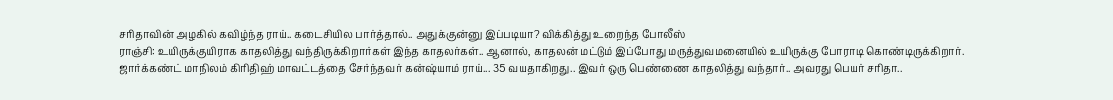சரிதாவின் அழகில் கவிழ்ந்த ராய்.. கடைசியில பார்த்தால்.. அதுக்குன்னு இப்படியா? விக்கித்து உறைந்த போலீஸ்
ராஞ்சி: உயிருக்குயிராக காதலித்து வந்திருக்கிறார்கள் இந்த காதலர்கள்.. ஆனால், காதலன் மட்டும் இப்போது மருத்துவமனையில் உயிருக்கு போராடி கொண்டிருக்கிறார்.
ஜார்க்கண்ட் மாநிலம் கிரிதிஹ் மாவட்டத்தை சேர்ந்தவர் கன்ஷ்யாம் ராய்... 35 வயதாகிறது.. இவர் ஒரு பெண்ணை காதலித்து வந்தார்.. அவரது பெயர் சரிதா..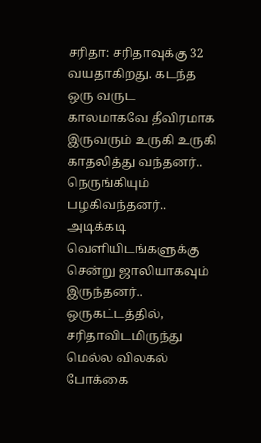சரிதா: சரிதாவுக்கு 32 வயதாகிறது. கடந்த ஒரு வருட காலமாகவே தீவிரமாக இருவரும் உருகி உருகி காதலித்து வந்தனர்.. நெருங்கியும் பழகிவந்தனர்.. அடிக்கடி வெளியிடங்களுக்கு சென்று ஜாலியாகவும் இருந்தனர்..
ஒருகட்டத்தில், சரிதாவிடமிருந்து மெல்ல விலகல் போக்கை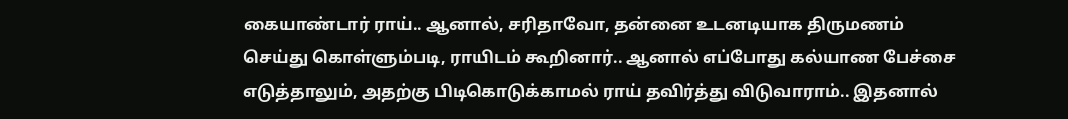கையாண்டார் ராய்.. ஆனால், சரிதாவோ, தன்னை உடனடியாக திருமணம் செய்து கொள்ளும்படி, ராயிடம் கூறினார்.. ஆனால் எப்போது கல்யாண பேச்சை எடுத்தாலும், அதற்கு பிடிகொடுக்காமல் ராய் தவிர்த்து விடுவாராம்.. இதனால்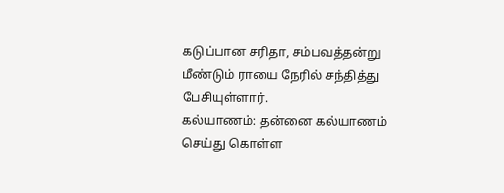கடுப்பான சரிதா, சம்பவத்தன்று மீண்டும் ராயை நேரில் சந்தித்து பேசியுள்ளார்.
கல்யாணம்: தன்னை கல்யாணம் செய்து கொள்ள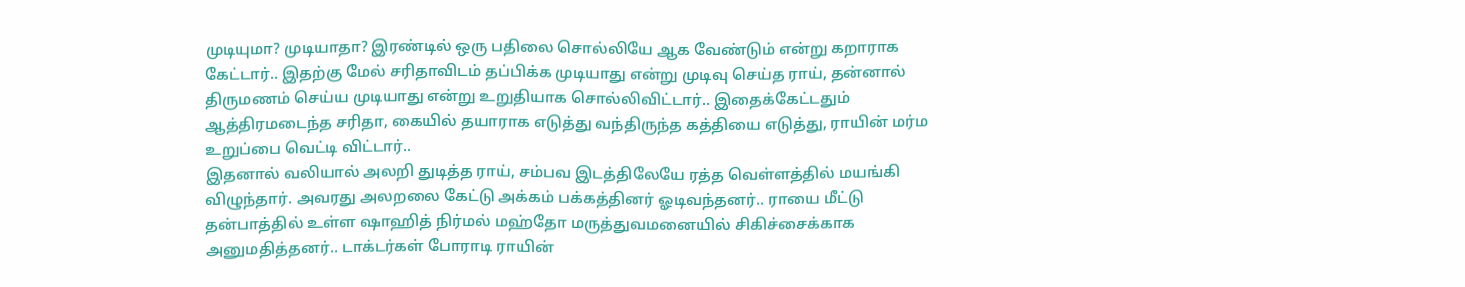முடியுமா? முடியாதா? இரண்டில் ஒரு பதிலை சொல்லியே ஆக வேண்டும் என்று கறாராக கேட்டார்.. இதற்கு மேல் சரிதாவிடம் தப்பிக்க முடியாது என்று முடிவு செய்த ராய், தன்னால் திருமணம் செய்ய முடியாது என்று உறுதியாக சொல்லிவிட்டார்.. இதைக்கேட்டதும் ஆத்திரமடைந்த சரிதா, கையில் தயாராக எடுத்து வந்திருந்த கத்தியை எடுத்து, ராயின் மர்ம உறுப்பை வெட்டி விட்டார்..
இதனால் வலியால் அலறி துடித்த ராய், சம்பவ இடத்திலேயே ரத்த வெள்ளத்தில் மயங்கி விழுந்தார். அவரது அலறலை கேட்டு அக்கம் பக்கத்தினர் ஓடிவந்தனர்.. ராயை மீட்டு தன்பாத்தில் உள்ள ஷாஹித் நிர்மல் மஹ்தோ மருத்துவமனையில் சிகிச்சைக்காக அனுமதித்தனர்.. டாக்டர்கள் போராடி ராயின்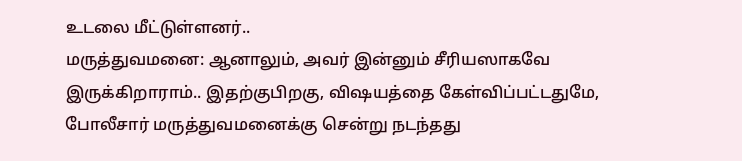உடலை மீட்டுள்ளனர்..
மருத்துவமனை: ஆனாலும், அவர் இன்னும் சீரியஸாகவே இருக்கிறாராம்.. இதற்குபிறகு, விஷயத்தை கேள்விப்பட்டதுமே, போலீசார் மருத்துவமனைக்கு சென்று நடந்தது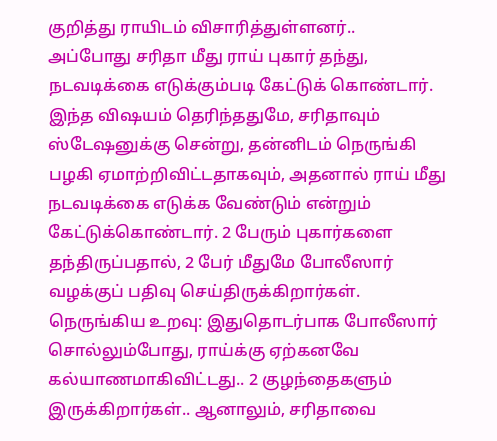குறித்து ராயிடம் விசாரித்துள்ளனர்..
அப்போது சரிதா மீது ராய் புகார் தந்து, நடவடிக்கை எடுக்கும்படி கேட்டுக் கொண்டார். இந்த விஷயம் தெரிந்ததுமே, சரிதாவும் ஸ்டேஷனுக்கு சென்று, தன்னிடம் நெருங்கி பழகி ஏமாற்றிவிட்டதாகவும், அதனால் ராய் மீது நடவடிக்கை எடுக்க வேண்டும் என்றும் கேட்டுக்கொண்டார். 2 பேரும் புகார்களை தந்திருப்பதால், 2 பேர் மீதுமே போலீஸார் வழக்குப் பதிவு செய்திருக்கிறார்கள்.
நெருங்கிய உறவு: இதுதொடர்பாக போலீஸார் சொல்லும்போது, ராய்க்கு ஏற்கனவே கல்யாணமாகிவிட்டது.. 2 குழந்தைகளும் இருக்கிறார்கள்.. ஆனாலும், சரிதாவை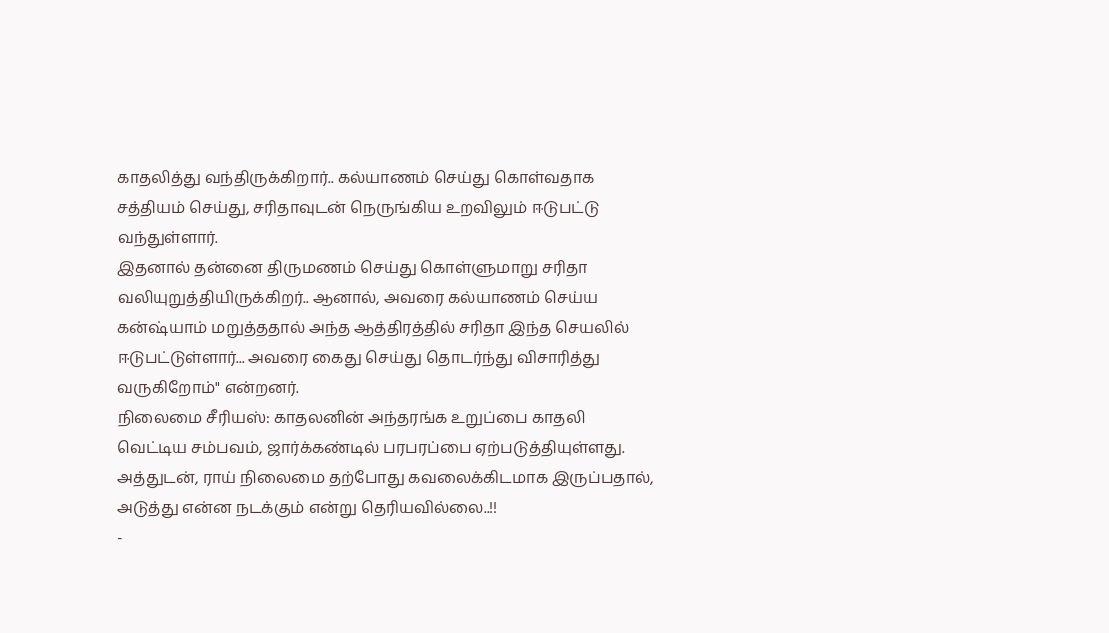காதலித்து வந்திருக்கிறார்.. கல்யாணம் செய்து கொள்வதாக சத்தியம் செய்து, சரிதாவுடன் நெருங்கிய உறவிலும் ஈடுபட்டு வந்துள்ளார்.
இதனால் தன்னை திருமணம் செய்து கொள்ளுமாறு சரிதா வலியுறுத்தியிருக்கிறர்.. ஆனால், அவரை கல்யாணம் செய்ய கன்ஷ்யாம் மறுத்ததால் அந்த ஆத்திரத்தில் சரிதா இந்த செயலில் ஈடுபட்டுள்ளார்... அவரை கைது செய்து தொடர்ந்து விசாரித்து வருகிறோம்" என்றனர்.
நிலைமை சீரியஸ்: காதலனின் அந்தரங்க உறுப்பை காதலி வெட்டிய சம்பவம், ஜார்க்கண்டில் பரபரப்பை ஏற்படுத்தியுள்ளது. அத்துடன், ராய் நிலைமை தற்போது கவலைக்கிடமாக இருப்பதால், அடுத்து என்ன நடக்கும் என்று தெரியவில்லை..!!
-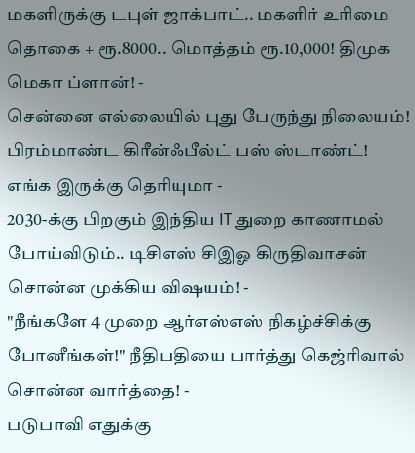மகளிருக்கு டபுள் ஜாக்பாட்.. மகளிர் உரிமை தொகை + ரூ.8000.. மொத்தம் ரூ.10,000! திமுக மெகா ப்ளான்! -
சென்னை எல்லையில் புது பேருந்து நிலையம்! பிரம்மாண்ட கிரீன்ஃபீல்ட் பஸ் ஸ்டாண்ட்! எங்க இருக்கு தெரியுமா -
2030-க்கு பிறகும் இந்திய IT துறை காணாமல் போய்விடும்.. டிசிஎஸ் சிஇஓ கிருதிவாசன் சொன்ன முக்கிய விஷயம்! -
"நீங்களே 4 முறை ஆர்எஸ்எஸ் நிகழ்ச்சிக்கு போனீங்கள்!" நீதிபதியை பார்த்து கெஜ்ரிவால் சொன்ன வார்த்தை! -
படுபாவி எதுக்கு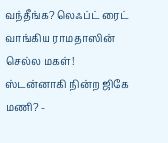வந்தீங்க? லெஃப்ட் ரைட் வாங்கிய ராமதாஸின் செல்ல மகள்! ஸ்டன்னாகி நின்ற ஜிகே மணி? -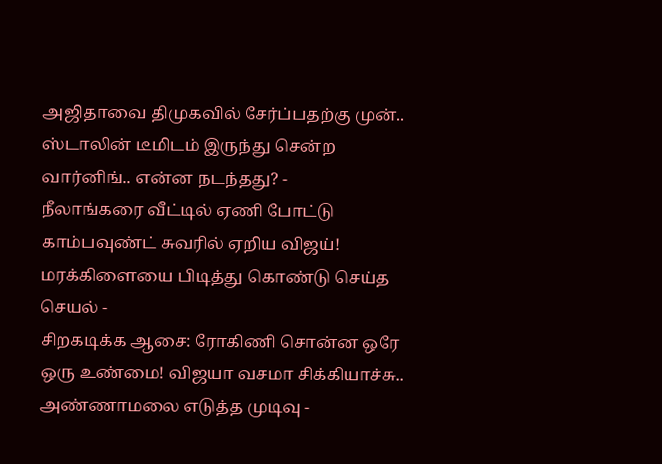அஜிதாவை திமுகவில் சேர்ப்பதற்கு முன்.. ஸ்டாலின் டீமிடம் இருந்து சென்ற வார்னிங்.. என்ன நடந்தது? -
நீலாங்கரை வீட்டில் ஏணி போட்டு காம்பவுண்ட் சுவரில் ஏறிய விஜய்! மரக்கிளையை பிடித்து கொண்டு செய்த செயல் -
சிறகடிக்க ஆசை: ரோகிணி சொன்ன ஒரே ஒரு உண்மை! விஜயா வசமா சிக்கியாச்சு.. அண்ணாமலை எடுத்த முடிவு -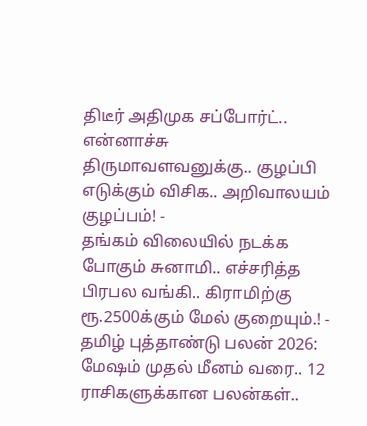திடீர் அதிமுக சப்போர்ட்.. என்னாச்சு திருமாவளவனுக்கு.. குழப்பி எடுக்கும் விசிக.. அறிவாலயம் குழப்பம்! -
தங்கம் விலையில் நடக்க போகும் சுனாமி.. எச்சரித்த பிரபல வங்கி.. கிராமிற்கு ரூ.2500க்கும் மேல் குறையும்.! -
தமிழ் புத்தாண்டு பலன் 2026: மேஷம் முதல் மீனம் வரை.. 12 ராசிகளுக்கான பலன்கள்..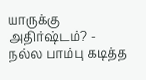யாருக்கு அதிர்ஷ்டம்? -
நல்ல பாம்பு கடித்த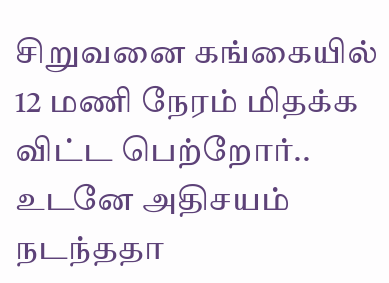சிறுவனை கங்கையில் 12 மணி நேரம் மிதக்க விட்ட பெற்றோர்.. உடனே அதிசயம் நடந்ததா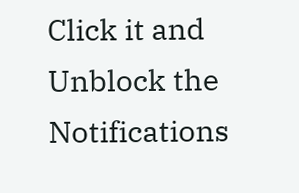Click it and Unblock the Notifications